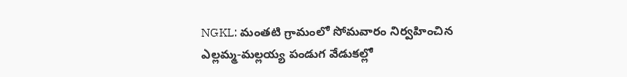NGKL: మంతటి గ్రామంలో సోమవారం నిర్వహించిన ఎల్లమ్మ-మల్లయ్య పండుగ వేడుకల్లో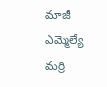మాజీ ఎమ్మెల్యే మర్రి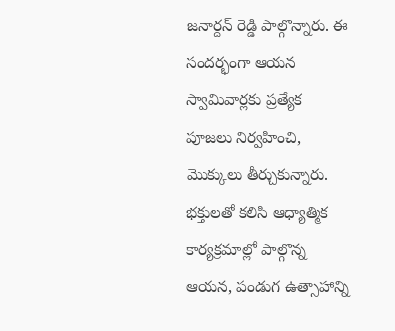జనార్దన్ రెడ్డి పాల్గొన్నారు. ఈ సందర్భంగా ఆయన స్వామివార్లకు ప్రత్యేక పూజలు నిర్వహించి, మొక్కులు తీర్చుకున్నారు. భక్తులతో కలిసి ఆధ్యాత్మిక కార్యక్రమాల్లో పాల్గొన్న ఆయన, పండుగ ఉత్సాహాన్ని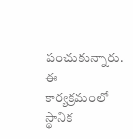పంచుకున్నారు. ఈ కార్యక్రమంలో స్థానిక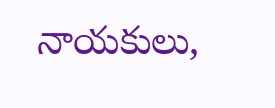నాయకులు,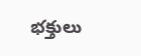భక్తులు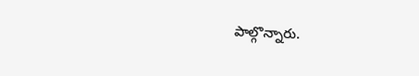పాల్గొన్నారు.